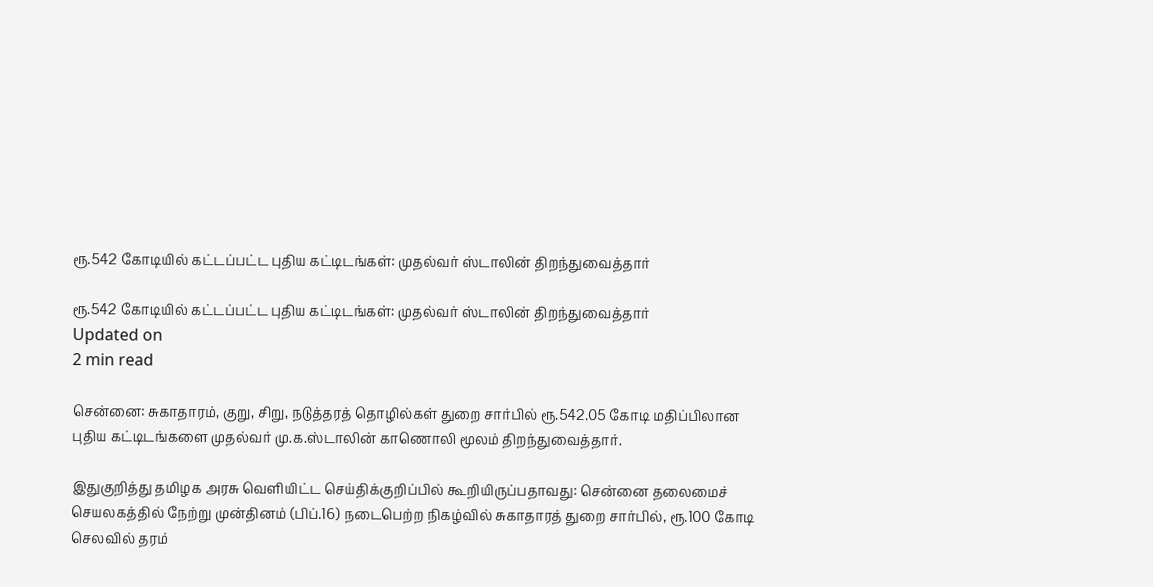ரூ.542 கோடியில் கட்டப்பட்ட புதிய கட்டிடங்கள்: முதல்வர் ஸ்டாலின் திறந்துவைத்தார்

ரூ.542 கோடியில் கட்டப்பட்ட புதிய கட்டிடங்கள்: முதல்வர் ஸ்டாலின் திறந்துவைத்தார்
Updated on
2 min read

சென்னை: சுகாதாரம், குறு, சிறு, நடுத்தரத் தொழில்கள் துறை சார்பில் ரூ.542.05 கோடி மதிப்பிலான புதிய கட்டிடங்களை முதல்வர் மு.க.ஸ்டாலின் காணொலி மூலம் திறந்துவைத்தார்.

இதுகுறித்து தமிழக அரசு வெளியிட்ட செய்திக்குறிப்பில் கூறியிருப்பதாவது: சென்னை தலைமைச் செயலகத்தில் நேற்று முன்தினம் (பிப்.16) நடைபெற்ற நிகழ்வில் சுகாதாரத் துறை சார்பில், ரூ.100 கோடி செலவில் தரம்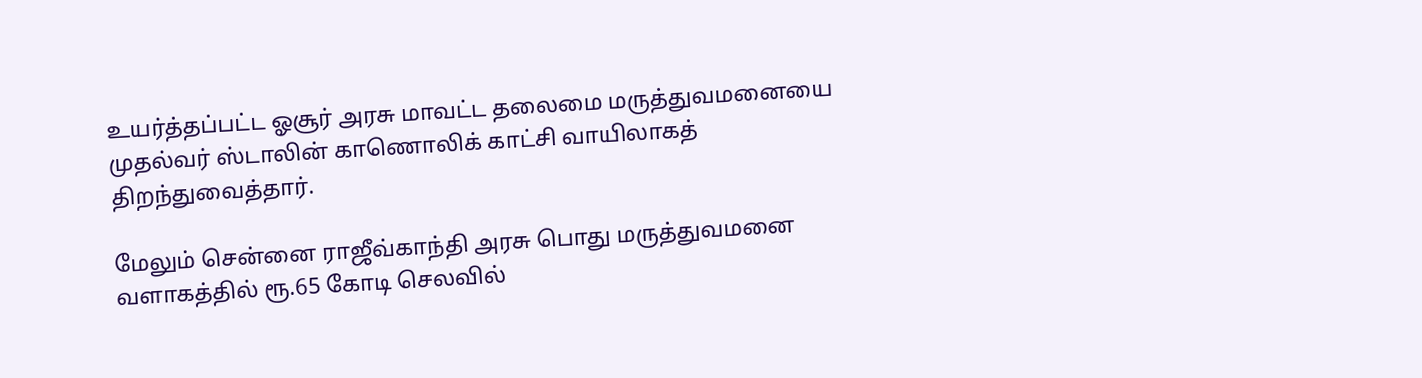உயர்த்தப்பட்ட ஓசூர் அரசு மாவட்ட தலைமை மருத்துவமனையை முதல்வர் ஸ்டாலின் காணொலிக் காட்சி வாயிலாகத் திறந்துவைத்தார்.

மேலும் சென்னை ராஜீவ்காந்தி அரசு பொது மருத்துவமனை வளாகத்தில் ரூ.65 கோடி செலவில்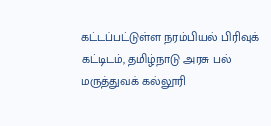கட்டப்பட்டுள்ள நரம்பியல் பிரிவுக் கட்டிடம், தமிழ்நாடு அரசு பல் மருத்துவக் கல்லூரி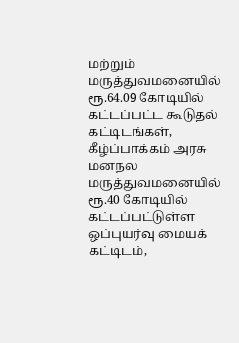மற்றும் மருத்துவமனையில் ரூ.64.09 கோடியில் கட்டப்பட்ட கூடுதல் கட்டிடங்கள், கீழ்ப்பாக்கம் அரசு மனநல மருத்துவமனையில் ரூ.40 கோடியில் கட்டப்பட்டுள்ள ஒப்புயர்வு மையக் கட்டிடம்,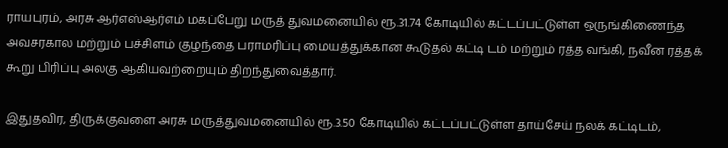ராயபுரம், அரசு ஆர்எஸ்ஆர்எம் மகப்பேறு மருத் துவமனையில் ரூ.31.74 கோடியில் கட்டப்பட்டுள்ள ஒருங்கிணைந்த அவசரகால மற்றும் பச்சிளம் குழந்தை பராமரிப்பு மையத்துக்கான கூடுதல் கட்டி டம் மற்றும் ரத்த வங்கி, நவீன ரத்தக் கூறு பிரிப்பு அலகு ஆகியவற்றையும் திறந்துவைத்தார்.

இதுதவிர, திருக்குவளை அரசு மருத்துவமனையில் ரூ.3.50 கோடியில் கட்டப்பட்டுள்ள தாய்சேய் நலக் கட்டிடம்,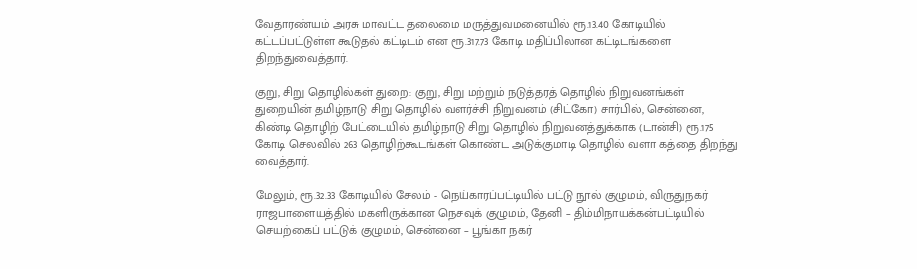வேதாரண்யம் அரசு மாவட்ட தலைமை மருத்துவமனையில் ரூ.13.40 கோடியில் கட்டப்பட்டுள்ள கூடுதல் கட்டிடம் என ரூ.317.73 கோடி மதிப்பிலான கட்டிடங்களை திறந்துவைத்தார்.

குறு, சிறு தொழில்கள் துறை: குறு, சிறு மற்றும் நடுத்தரத் தொழில் நிறுவனங்கள் துறையின் தமிழ்நாடு சிறு தொழில் வளர்ச்சி நிறுவனம் (சிட்கோ) சார்பில், சென்னை, கிண்டி தொழிற் பேட்டையில் தமிழ்நாடு சிறு தொழில் நிறுவனத்துக்காக (டான்சி) ரூ.175 கோடி செலவில் 263 தொழிற்கூடங்கள் கொண்ட அடுக்குமாடி தொழில் வளா கத்தை திறந்து வைத்தார்.

மேலும், ரூ.32.33 கோடியில் சேலம் - நெய்காரப்பட்டியில் பட்டு நூல் குழுமம், விருதுநகர் ராஜபாளையத்தில் மகளிருக்கான நெசவுக் குழுமம், தேனி – திம்மிநாயக்கன்பட்டியில் செயற்கைப் பட்டுக் குழுமம், சென்னை – பூங்கா நகர்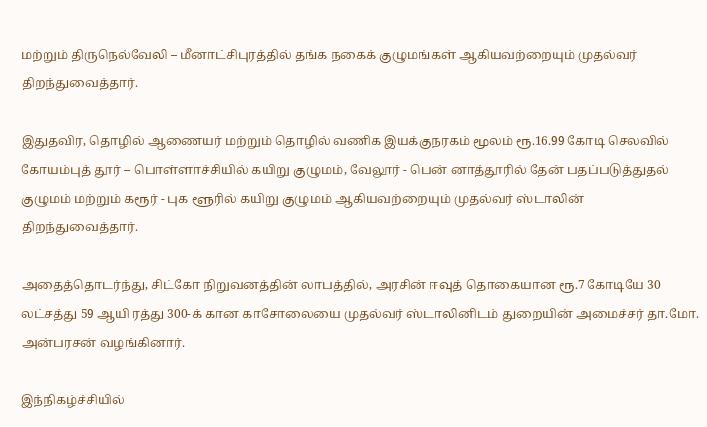மற்றும் திருநெல்வேலி – மீனாட்சிபுரத்தில் தங்க நகைக் குழுமங்கள் ஆகியவற்றையும் முதல்வர் திறந்துவைத்தார்.

இதுதவிர, தொழில் ஆணையர் மற்றும் தொழில் வணிக இயக்குநரகம் மூலம் ரூ.16.99 கோடி செலவில் கோயம்புத் தூர் – பொள்ளாச்சியில் கயிறு குழுமம், வேலூர் - பென் னாத்தூரில் தேன் பதப்படுத்துதல் குழுமம் மற்றும் கரூர் - புக ளூரில் கயிறு குழுமம் ஆகியவற்றையும் முதல்வர் ஸ்டாலின் திறந்துவைத்தார்.

அதைத்தொடர்ந்து, சிட்கோ நிறுவனத்தின் லாபத்தில், அரசின் ஈவுத் தொகையான ரூ.7 கோடியே 30 லட்சத்து 59 ஆயி ரத்து 300-க் கான காசோலையை முதல்வர் ஸ்டாலினிடம் துறையின் அமைச்சர் தா.மோ. அன்பரசன் வழங்கினார்.

இந்நிகழ்ச்சியில்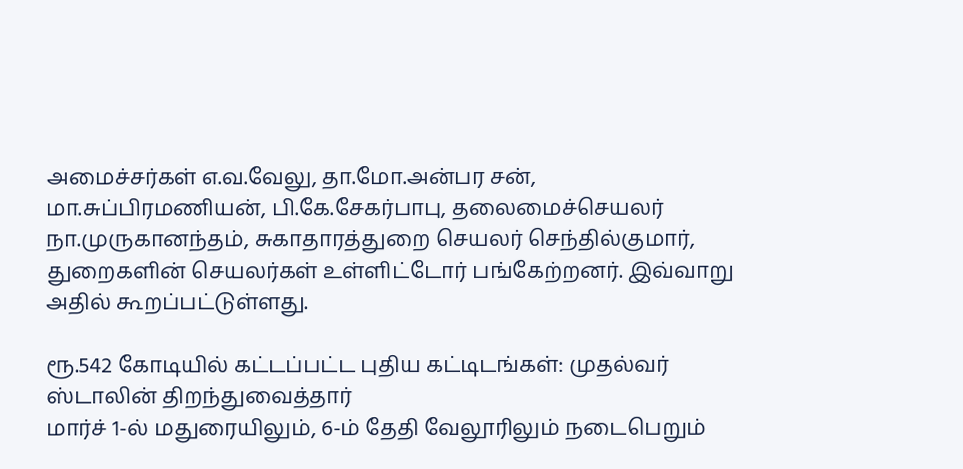அமைச்சர்கள் எ.வ.வேலு, தா.மோ.அன்பர சன், மா.சுப்பிரமணியன், பி.கே.சேகர்பாபு, தலைமைச்செயலர் நா.முருகானந்தம், சுகாதாரத்துறை செயலர் செந்தில்குமார், துறைகளின் செயலர்கள் உள்ளிட்டோர் பங்கேற்றனர். இவ்வாறு அதில் கூறப்பட்டுள்ளது.

ரூ.542 கோடியில் கட்டப்பட்ட புதிய கட்டிடங்கள்: முதல்வர் ஸ்டாலின் திறந்துவைத்தார்
மார்ச் 1-ல் மதுரையிலும், 6-ம் தேதி வேலூரிலும் நடைபெறும்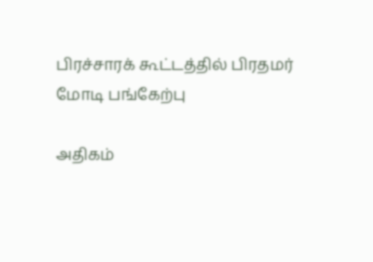பிரச்சாரக் கூட்டத்தில் பிரதமர் மோடி பங்கேற்பு

அதிகம்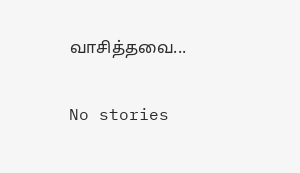வாசித்தவை...

No stories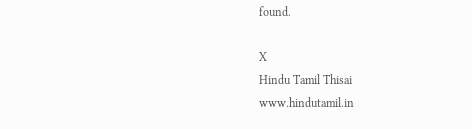found.

X
Hindu Tamil Thisai
www.hindutamil.in